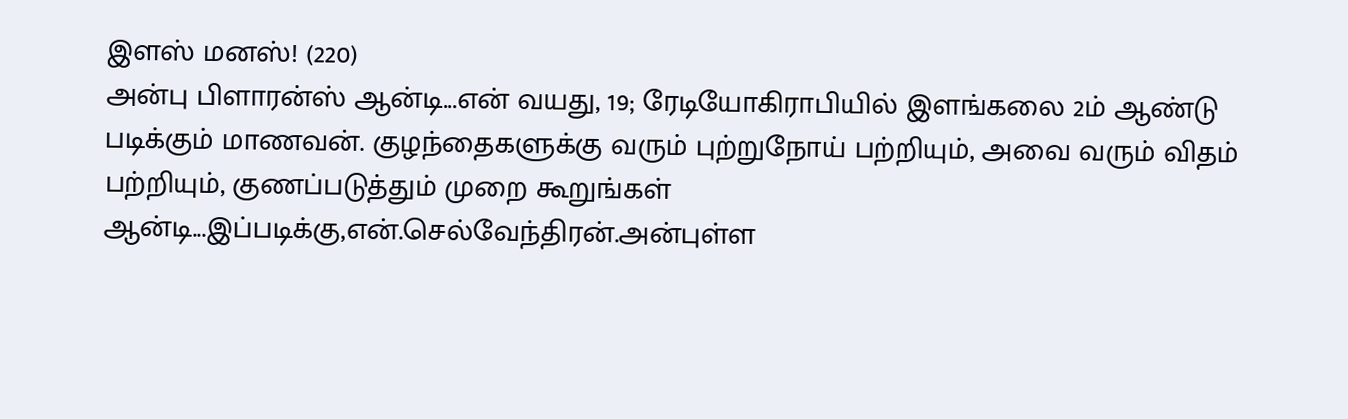இளஸ் மனஸ்! (220)
அன்பு பிளாரன்ஸ் ஆன்டி...என் வயது, 19; ரேடியோகிராபியில் இளங்கலை 2ம் ஆண்டு படிக்கும் மாணவன். குழந்தைகளுக்கு வரும் புற்றுநோய் பற்றியும், அவை வரும் விதம் பற்றியும், குணப்படுத்தும் முறை கூறுங்கள் ஆன்டி...இப்படிக்கு,என்.செல்வேந்திரன்.அன்புள்ள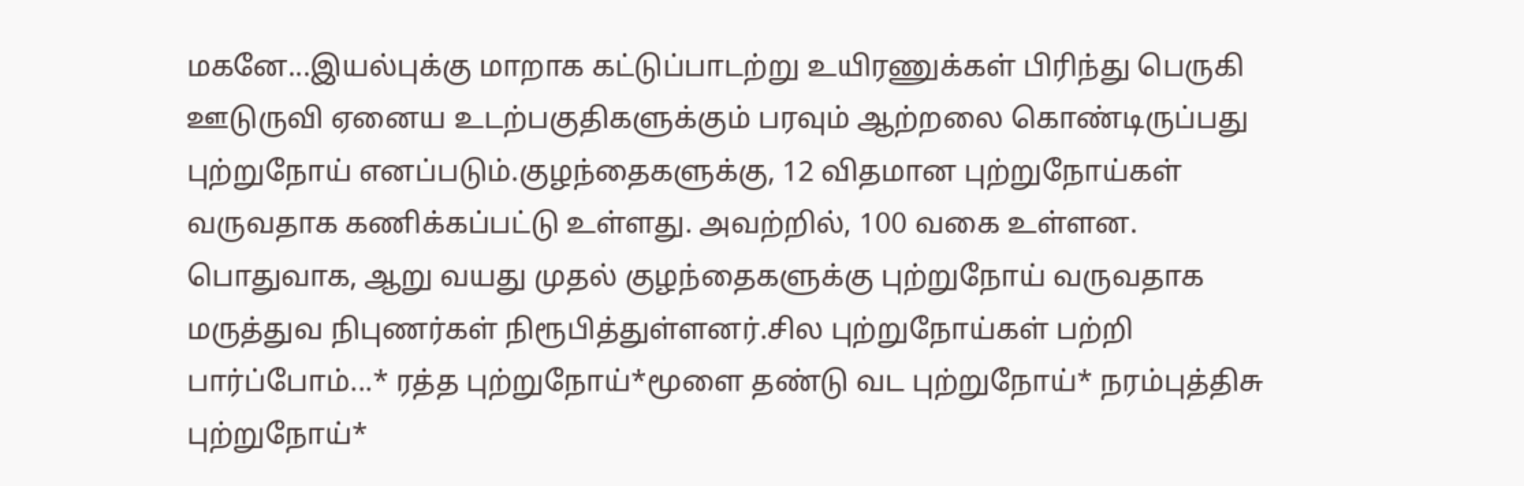மகனே...இயல்புக்கு மாறாக கட்டுப்பாடற்று உயிரணுக்கள் பிரிந்து பெருகி ஊடுருவி ஏனைய உடற்பகுதிகளுக்கும் பரவும் ஆற்றலை கொண்டிருப்பது புற்றுநோய் எனப்படும்.குழந்தைகளுக்கு, 12 விதமான புற்றுநோய்கள் வருவதாக கணிக்கப்பட்டு உள்ளது. அவற்றில், 100 வகை உள்ளன. பொதுவாக, ஆறு வயது முதல் குழந்தைகளுக்கு புற்றுநோய் வருவதாக மருத்துவ நிபுணர்கள் நிரூபித்துள்ளனர்.சில புற்றுநோய்கள் பற்றி பார்ப்போம்...* ரத்த புற்றுநோய்*மூளை தண்டு வட புற்றுநோய்* நரம்புத்திசு புற்றுநோய்*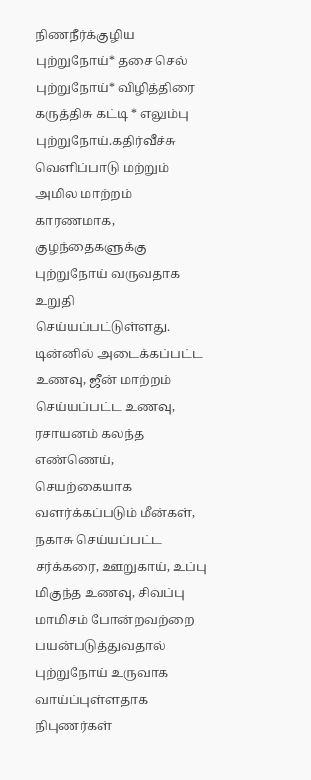நிணநீர்க்குழிய புற்றுநோய்* தசை செல் புற்றுநோய்* விழித்திரை கருத்திசு கட்டி * எலும்பு புற்றுநோய்.கதிர்வீச்சு வெளிப்பாடு மற்றும் அமில மாற்றம் காரணமாக, குழந்தைகளுக்கு புற்றுநோய் வருவதாக உறுதி செய்யப்பட்டுள்ளது. டின்னில் அடைக்கப்பட்ட உணவு, ஜீன் மாற்றம் செய்யப்பட்ட உணவு, ரசாயனம் கலந்த எண்ணெய், செயற்கையாக வளர்க்கப்படும் மீன்கள், நகாசு செய்யப்பட்ட சர்க்கரை, ஊறுகாய், உப்பு மிகுந்த உணவு, சிவப்பு மாமிசம் போன்றவற்றை பயன்படுத்துவதால் புற்றுநோய் உருவாக வாய்ப்புள்ளதாக நிபுணர்கள்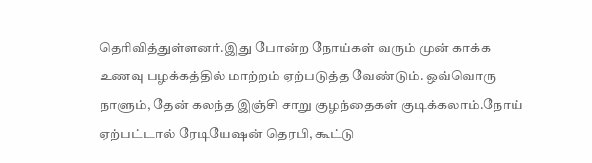தெரிவித்துள்ளனர்.இது போன்ற நோய்கள் வரும் முன் காக்க உணவு பழக்கத்தில் மாற்றம் ஏற்படுத்த வேண்டும். ஒவ்வொரு நாளும், தேன் கலந்த இஞ்சி சாறு குழந்தைகள் குடிக்கலாம்.நோய் ஏற்பட்டால் ரேடியேஷன் தெரபி, கூட்டு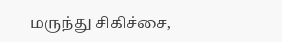மருந்து சிகிச்சை,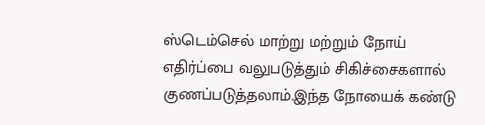ஸ்டெம்செல் மாற்று மற்றும் நோய் எதிர்ப்பை வலுபடுத்தும் சிகிச்சைகளால் குணப்படுத்தலாம்.இந்த நோயைக் கண்டு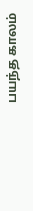பயந்த காலம்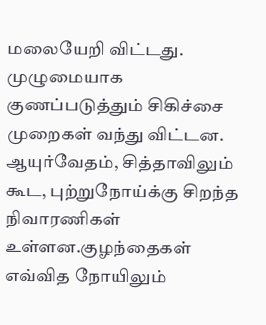மலையேறி விட்டது. முழுமையாக குணப்படுத்தும் சிகிச்சை முறைகள் வந்து விட்டன. ஆயுர்வேதம், சித்தாவிலும் கூட, புற்றுநோய்க்கு சிறந்த நிவாரணிகள் உள்ளன.குழந்தைகள் எவ்வித நோயிலும்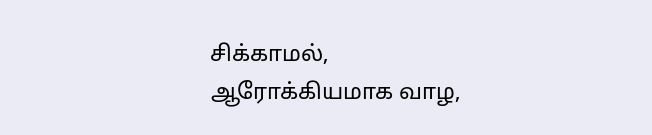சிக்காமல், ஆரோக்கியமாக வாழ,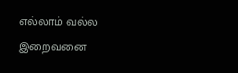எல்லாம் வல்ல இறைவனை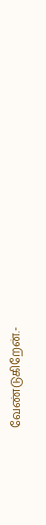வேண்டுகிறேன்.-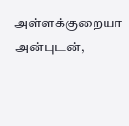அள்ளக்குறையா அன்புடன்,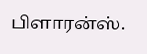பிளாரன்ஸ்.